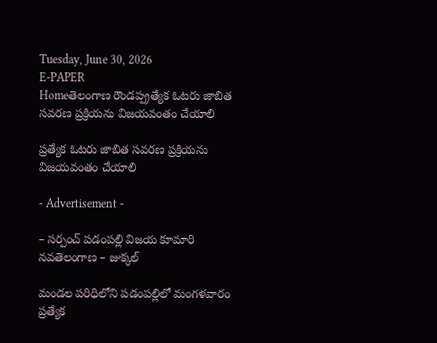Tuesday, June 30, 2026
E-PAPER
Homeతెలంగాణ రౌండప్ప్రత్యేక ఓటరు జాబిత సవరణ ప్రక్రియను విజయవంతం చేయాలి

ప్రత్యేక ఓటరు జాబిత సవరణ ప్రక్రియను విజయవంతం చేయాలి

- Advertisement -

– సర్పంచ్ పడంపల్లి విజయ కూమారి
నవతెలంగాణ – జుక్కల్

మండల పరిధిలోని పడంపల్లిలో మంగళవారం ప్రత్యేక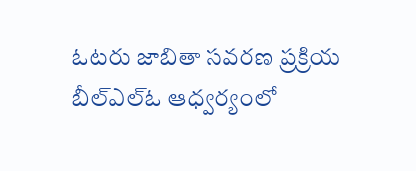ఓటరు జాబితా సవరణ ప్రక్రియ బీల్ఎల్ఓ ఆధ్వర్యంలో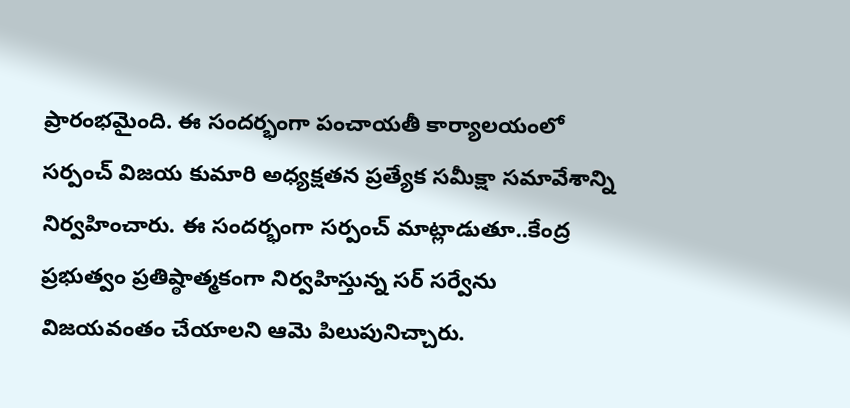ప్రారంభమైంది. ఈ సందర్భంగా పంచాయతీ కార్యాలయంలో సర్పంచ్ విజయ కుమారి అధ్యక్షతన ప్రత్యేక సమీక్షా సమావేశాన్ని నిర్వహించారు. ఈ సందర్భంగా సర్పంచ్ మాట్లాడుతూ..కేంద్ర ప్రభుత్వం ప్రతిష్ఠాత్మకంగా నిర్వహిస్తున్న సర్ సర్వేను విజయవంతం చేయాలని ఆమె పిలుపునిచ్చారు.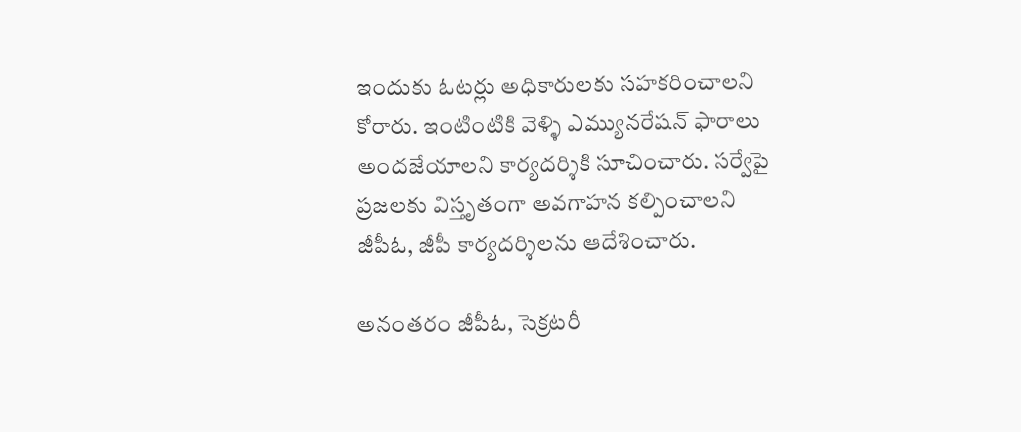ఇందుకు ఓటర్లు అధికారులకు సహకరించాలని కోరారు. ఇంటింటికి వెళ్ళి ఎమ్యునరేషన్ ఫారాలు అందజేయాలని కార్యదర్శికి సూచించారు. సర్వేపై ప్రజలకు విస్తృతంగా అవగాహన కల్పించాలని జీపీఓ, జీపీ కార్యదర్శిలను ఆదేశించారు.

అనంతరం జీపీఓ, సెక్రటరీ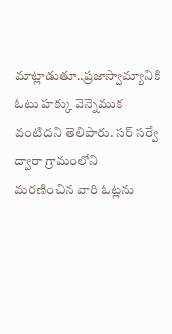మాట్లాడుతూ..ప్రజాస్వామ్యానికి ఓటు హక్కు వెన్నెముక వంటిదని తెలిపారు. సర్ సర్వే ద్వారా గ్రామంలోని మరణించిన వారి ఓట్లను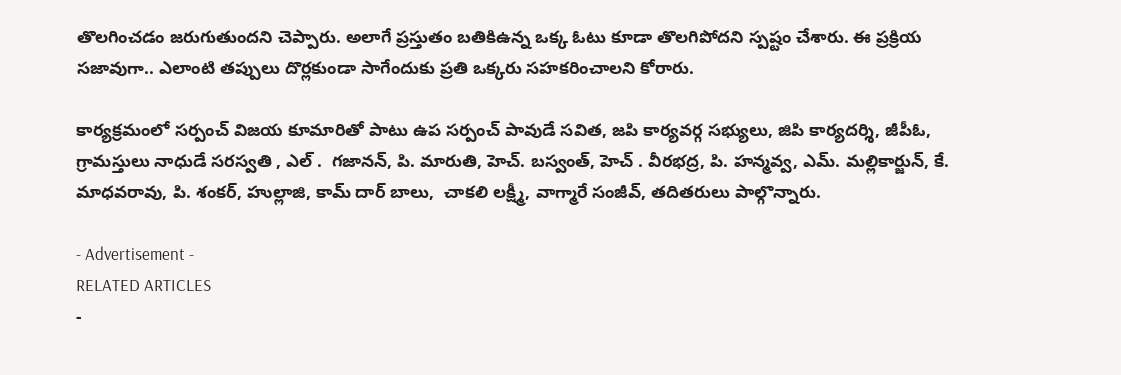తొలగించడం జరుగుతుందని చెప్పారు. అలాగే ప్రస్తుతం బతికిఉన్న ఒక్క ఓటు కూడా తొలగిపోదని స్పష్టం చేశారు. ఈ ప్రక్రియ సజావుగా.. ఎలాంటి తప్పులు దొర్లకుండా సాగేందుకు ప్రతి ఒక్కరు సహకరించాలని కోరారు.

కార్యక్రమంలో సర్పంచ్ విజయ కూమారితో పాటు ఉప సర్పంచ్ పావుడే సవిత, జపి కార్యవర్గ సభ్యులు, జిపి కార్యదర్శి, జీపీఓ, గ్రామస్తులు నాధుడే సరస్వతి , ఎల్ .  గజానన్, పి. మారుతి, హెచ్. బస్వంత్, హెచ్ . వీరభద్ర, పి. హన్మవ్వ, ఎమ్. మల్లికార్జున్, కే. మాధవరావు, పి. శంకర్, హుల్లాజి, కామ్ దార్ బాలు,  చాకలి లక్ష్మీ, వాగ్మారే సంజీవ్, తదితరులు పాల్గొన్నారు.

- Advertisement -
RELATED ARTICLES
-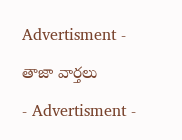Advertisment -

తాజా వార్తలు

- Advertisment -